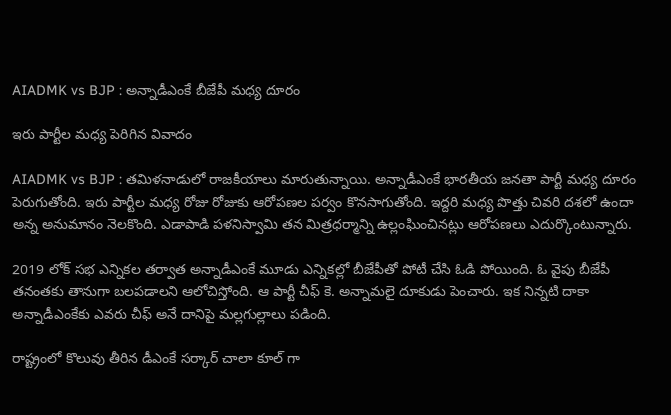AIADMK vs BJP : అన్నాడీఎంకే బీజేపీ మ‌ధ్య దూరం

ఇరు పార్టీల మ‌ధ్య పెరిగిన వివాదం

AIADMK vs BJP : త‌మిళ‌నాడులో రాజ‌కీయాలు మారుతున్నాయి. అన్నాడీఎంకే భార‌తీయ జ‌న‌తా పార్టీ మ‌ధ్య దూరం పెరుగుతోంది. ఇరు పార్టీల మ‌ధ్య రోజు రోజుకు ఆరోప‌ణ‌ల ప‌ర్వం కొన‌సాగుతోంది. ఇద్ద‌రి మ‌ధ్య పొత్తు చివ‌రి ద‌శ‌లో ఉందా అన్న అనుమానం నెల‌కొంది. ఎడాపాడి ప‌ళ‌నిస్వామి త‌న మిత్ర‌ధ‌ర్మాన్ని ఉల్లంఘించిన‌ట్లు ఆరోప‌ణ‌లు ఎదుర్కొంటున్నారు.

2019 లోక్ స‌భ ఎన్నిక‌ల త‌ర్వాత అన్నాడీఎంకే మూడు ఎన్నిక‌ల్లో బీజేపీతో పోటీ చేసి ఓడి పోయింది. ఓ వైపు బీజేపీ త‌నంత‌కు తానుగా బ‌ల‌ప‌డాల‌ని ఆలోచిస్తోంది. ఆ పార్టీ చీఫ్ కె. అన్నామ‌లై దూకుడు పెంచారు. ఇక నిన్న‌టి దాకా అన్నాడీఎంకేకు ఎవ‌రు చీఫ్ అనే దానిపై మ‌ల్ల‌గుల్లాలు ప‌డింది.

రాష్ట్రంలో కొలువు తీరిన డీఎంకే స‌ర్కార్ చాలా కూల్ గా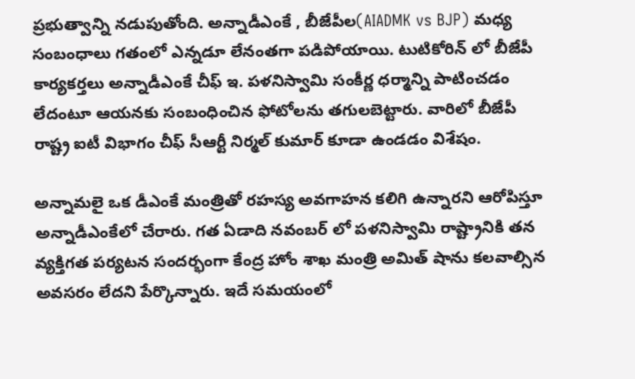ప్ర‌భుత్వాన్ని న‌డుపుతోంది. అన్నాడీఎంకే , బీజేపీల(AIADMK vs BJP) మ‌ధ్య సంబంధాలు గ‌తంలో ఎన్న‌డూ లేనంత‌గా ప‌డిపోయాయి. టుటికోరిన్ లో బీజేపీ కార్య‌క‌ర్త‌లు అన్నాడీఎంకే చీఫ్ ఇ. ప‌ళ‌నిస్వామి సంకీర్ణ ధ‌ర్మాన్ని పాటించ‌డం లేదంటూ ఆయ‌నకు సంబంధించిన ఫోటోల‌ను త‌గుల‌బెట్టారు. వారిలో బీజేపీ రాష్ట్ర ఐటీ విభాగం చీఫ్ సీఆర్టీ నిర్మ‌ల్ కుమార్ కూడా ఉండ‌డం విశేషం.

అన్నామ‌లై ఒక డీఎంకే మంత్రితో ర‌హ‌స్య అవ‌గాహ‌న క‌లిగి ఉన్నార‌ని ఆరోపిస్తూ అన్నాడీఎంకేలో చేరారు. గ‌త ఏడాది న‌వంబ‌ర్ లో ప‌ళ‌నిస్వామి రాష్ట్రానికి త‌న వ్య‌క్తిగ‌త ప‌ర్య‌ట‌న సంద‌ర్భంగా కేంద్ర హోం శాఖ మంత్రి అమిత్ షాను క‌ల‌వాల్సిన అవ‌స‌రం లేద‌ని పేర్కొన్నారు. ఇదే స‌మ‌యంలో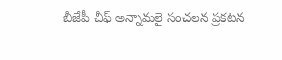బీజేపీ చీఫ్ అన్నామ‌లై సంచ‌ల‌న ప్ర‌క‌ట‌న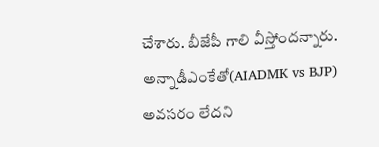చేశారు. బీజేపీ గాలి వీస్తోంద‌న్నారు. అన్నాడీఎంకేతో(AIADMK vs BJP) అవ‌స‌రం లేద‌ని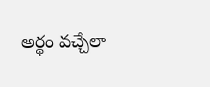అర్థం వ‌చ్చేలా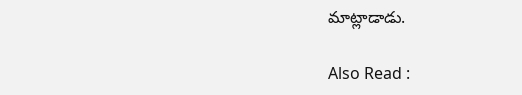మాట్లాడాడు.

Also Read :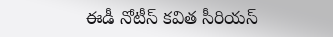ఈడీ నోటీస్ క‌విత సీరియ‌స్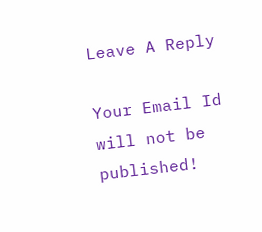Leave A Reply

Your Email Id will not be published!